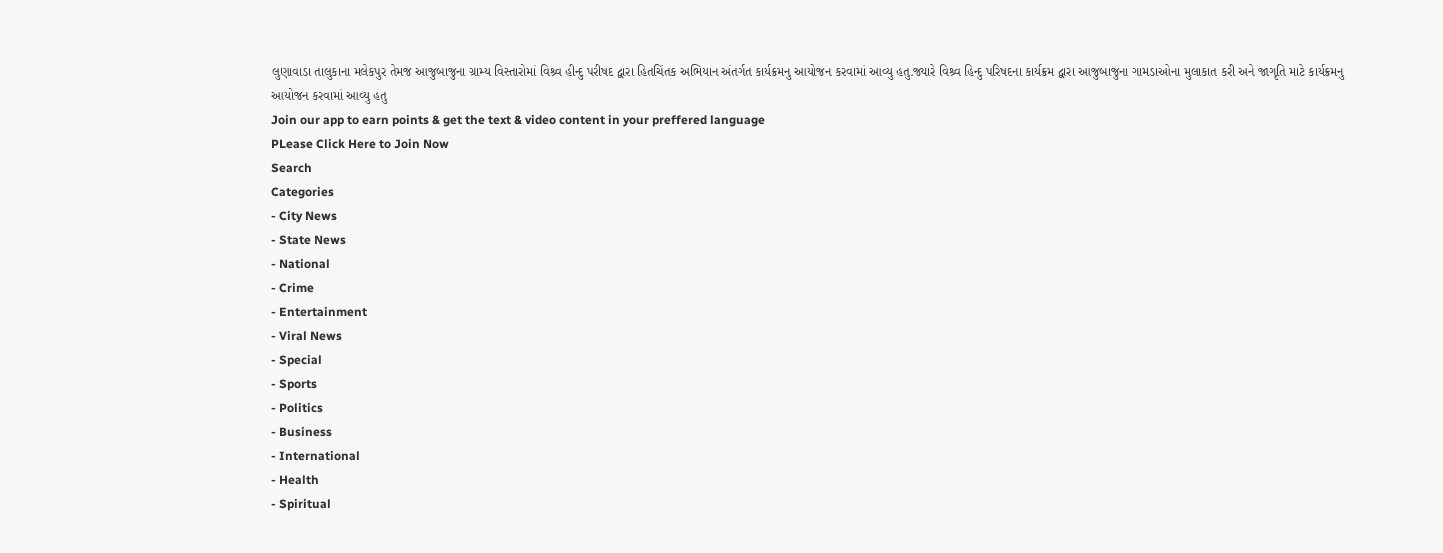લુણાવાડા તાલુકાના મલેકપુર તેમજ આજુબાજુના ગ્રામ્ય વિસ્તારોમાં વિશ્ર્વ હીન્દુ પરીષદ દ્વારા હિતચિંતક અભિયાન અંતર્ગત કાર્યક્રમનુ આયોજન કરવામાં આવ્યુ હતુ.જ્યારે વિશ્ર્વ હિન્દુ પરિષદના કાર્યક્રમ દ્વારા આજુબાજુના ગામડાઓના મુલાકાત કરી અને જાગૃતિ માટે કાર્યક્રમનુ આયોજન કરવામાં આવ્યુ હતુ
Join our app to earn points & get the text & video content in your preffered language
PLease Click Here to Join Now
Search
Categories
- City News
- State News
- National
- Crime
- Entertainment
- Viral News
- Special
- Sports
- Politics
- Business
- International
- Health
- Spiritual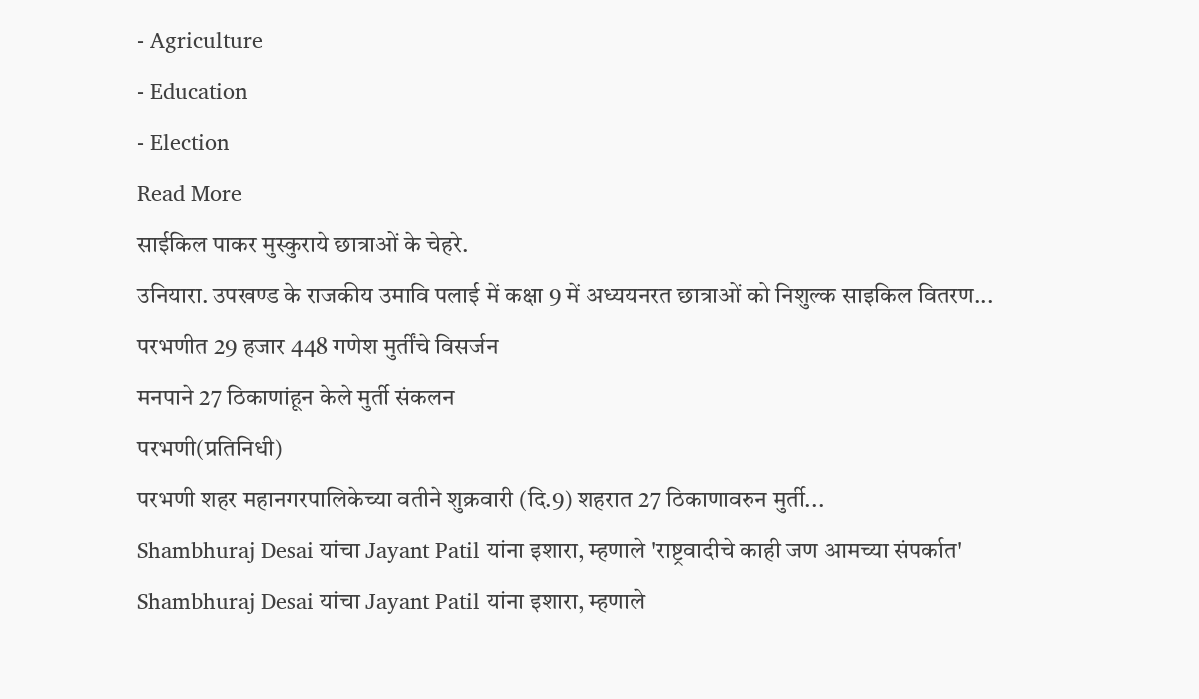- Agriculture
- Education
- Election
Read More
साईकिल पाकर मुस्कुराये छात्राओं के चेहरे.
उनियारा. उपखण्ड के राजकीय उमावि पलाई में कक्षा 9 में अध्ययनरत छात्राओं को निशुल्क साइकिल वितरण...
परभणीत 29 हजार 448 गणेश मुर्तींचे विसर्जन
मनपाने 27 ठिकाणांहून केले मुर्ती संकलन
परभणी(प्रतिनिधी)
परभणी शहर महानगरपालिकेच्या वतीने शुक्रवारी (दि.9) शहरात 27 ठिकाणावरुन मुर्ती...
Shambhuraj Desai यांचा Jayant Patil यांना इशारा, म्हणाले 'राष्ट्रवादीचे काही जण आमच्या संपर्कात'
Shambhuraj Desai यांचा Jayant Patil यांना इशारा, म्हणाले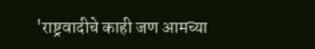'राष्ट्रवादीचे काही जण आमच्या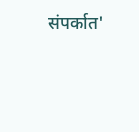संपर्कात'